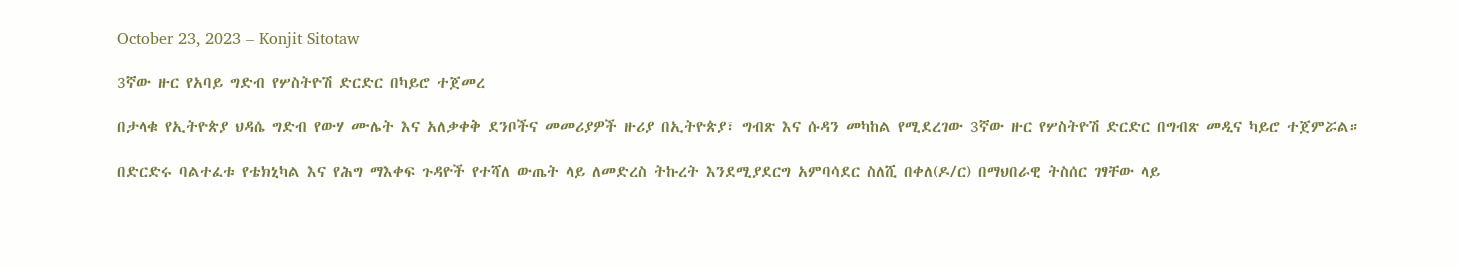October 23, 2023 – Konjit Sitotaw

3ኛው ዙር የአባይ ግድብ የሦስትዮሽ ድርድር በካይሮ ተጀመረ

በታላቁ የኢትዮጵያ ህዳሴ ግድብ የውሃ ሙሌት እና አለቃቀቅ ደንቦችና መመሪያዎች ዙሪያ በኢትዮጵያ፣ ግብጽ እና ሱዳን መካከል የሚደረገው 3ኛው ዙር የሦስትዮሽ ድርድር በግብጽ መዲና ካይሮ ተጀምሯል።

በድርድሩ ባልተፈቱ የቴክኒካል እና የሕግ ማእቀፍ ጉዳዮች የተሻለ ውጤት ላይ ለመድረስ ትኩረት እንደሚያደርግ አምባሳደር ስለሺ በቀለ(ዶ/ር) በማህበራዊ ትስሰር ገፃቸው ላይ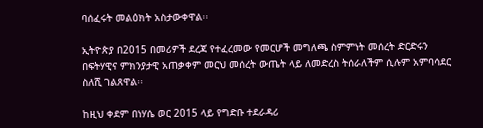ባሰፈሩት መልዕክት አስታውቀዋል፡፡

ኢትዮጵያ በ2015 በመሪዎች ደረጃ የተፈረመው የመርሆች መግለጫ ስምምነት መሰረት ድርድሩን በፍትሃዊና ምክንያታዊ አጠቃቀም መርህ መሰረት ውጤት ላይ ለመድረስ ትሰራለችም ሲሉም አምባሳደር ስለሺ ገልጸዋል፡፡

ከዚህ ቀደም በነሃሴ ወር 2015 ላይ የግድቡ ተደራዳሪ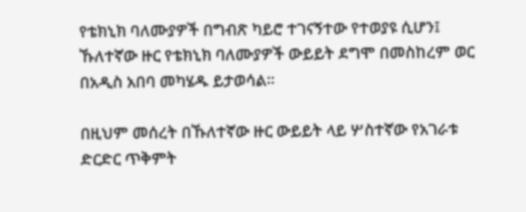የቴክኒክ ባለሙያዎች በግብጽ ካይሮ ተገናኝተው የተወያዩ ሲሆን፤ ኹለተኛው ዙር የቴክኒክ ባለሙያዎች ውይይት ደግሞ በመስከረም ወር በአዲስ አበባ መካሄዱ ይታወሳል፡፡

በዚህም መሰረት በኹለተኛው ዙር ውይይት ላይ ሦስተኛው የአገራቱ ድርድር ጥቅምት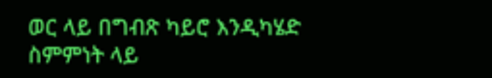ወር ላይ በግብጽ ካይሮ እንዲካሄድ ስምምነት ላይ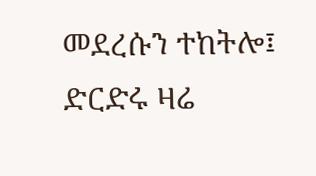መደረሱን ተከትሎ፤ ድርድሩ ዛሬ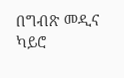በግብጽ መዲና ካይሮ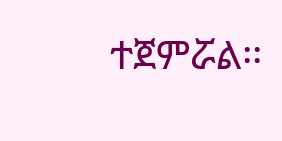ተጀምሯል፡፡